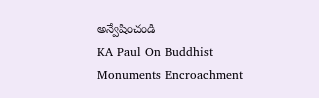అన్వేషించండి
KA Paul On Buddhist Monuments Encroachment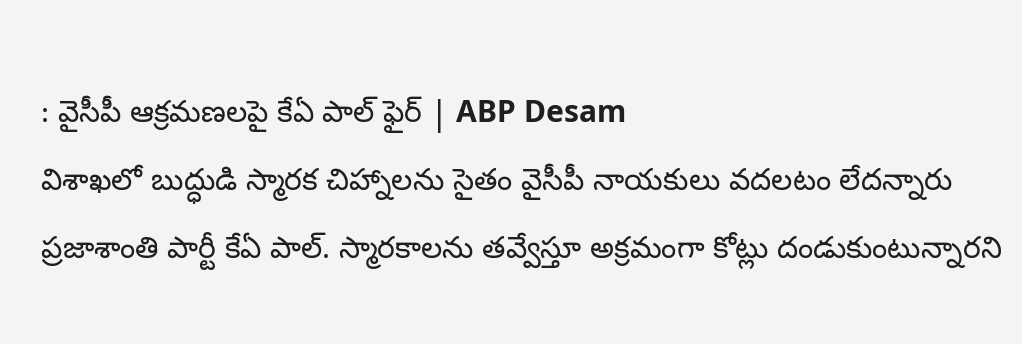: వైసీపీ ఆక్రమణలపై కేఏ పాల్ ఫైర్ | ABP Desam
విశాఖలో బుద్ధుడి స్మారక చిహ్నాలను సైతం వైసీపీ నాయకులు వదలటం లేదన్నారు ప్రజాశాంతి పార్టీ కేఏ పాల్. స్మారకాలను తవ్వేస్తూ అక్రమంగా కోట్లు దండుకుంటున్నారని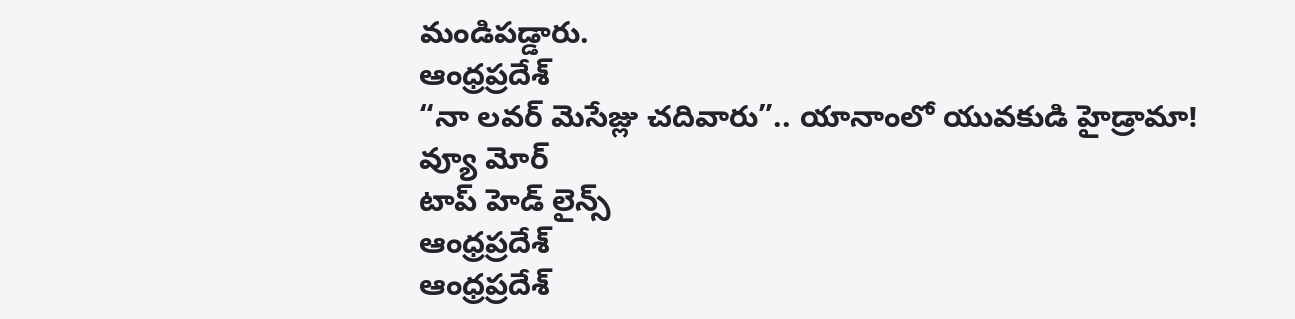మండిపడ్డారు.
ఆంధ్రప్రదేశ్
“నా లవర్ మెసేజ్లు చదివారు”.. యానాంలో యువకుడి హైడ్రామా!
వ్యూ మోర్
టాప్ హెడ్ లైన్స్
ఆంధ్రప్రదేశ్
ఆంధ్రప్రదేశ్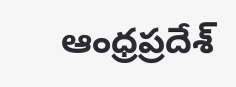ఆంధ్రప్రదేశ్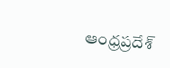ఆంధ్రప్రదేశ్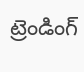ట్రెండింగ్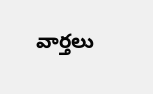వార్తలు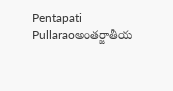Pentapati Pullaraoఅంతర్జాతీయ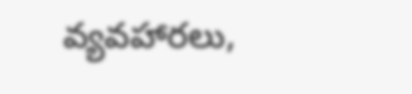వ్యవహారలు,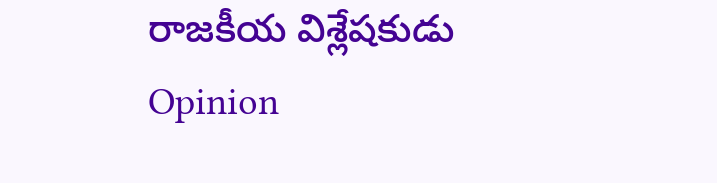రాజకీయ విశ్లేషకుడు
Opinion